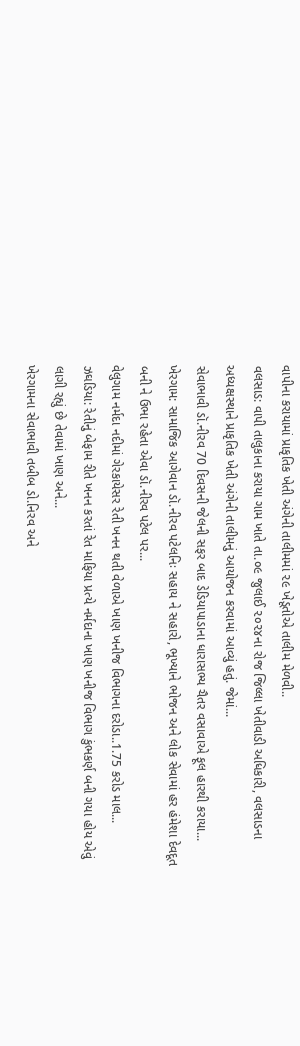વાપીના કરાયામાં પ્રાકૃતિક ખેતી અંગેની તાલીમમાં ૨૯ ખેડૂતોએ તાલીમ મેળવી..
વલસાડ: વાપી તાલુકાના કરાયા ગામ ખાતે તા.૦૯ જુલાઈ ૨૦૨૪ના રોજ જિલ્લા ખેતીવાડી અધિકારી, વલસાડના અધ્યક્ષસ્થાને પ્રાકૃતિક ખેતી અંગેની તાલીમનું આયોજન કરવામાં આવ્યું હતું. જેમાં...
સેવાભાવી ડૉ.નીરવ 70 દિવસની જેલની સફર બાદ ડેડિયાપાડાના ધારાસભ્ય ચૈતર વસાવાએ ફૂલ હારથી કરાયા...
ખેરગામ: સામાજિક આગેવાન ડૉ.નીરવ પટેલનિઃ સહાય ને સહારો, ભૂખ્યાને ભોજન અને લોક સેવામાં હર હંમેશા દેવદૂત બની ને ઉભા રહેતા એવા ડૉ.નીરવ પટેલ પર...
વેલુગામ નર્મદા નદીમાં ગેરકાયેસર રેતી ખનન થતી વેળાએ ખાણ ખનીજ વિભાગના દરોડા..1.75 કરોડ માલ...
ઝઘડિયા: રેતીનું બેફામ રીતે ખનન કરતાં રેત માફિયા પ્રત્યે નર્મદાના ખાણ ખનીજ વિભાગ કુંભકર્ણ બની ગયા હોય એવું લાગી રહ્યું છે તેવામાં ખાણ અને...
ખેરગામના સેવાભાવી તબીબ ડો.નિરવ અને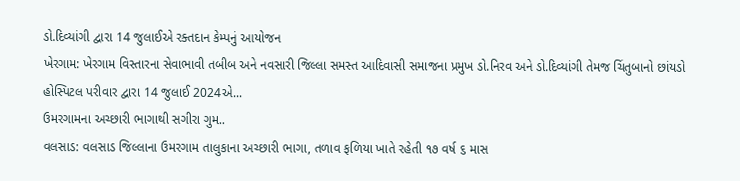ડો.દિવ્યાંગી દ્વારા 14 જુલાઈએ રક્તદાન કેમ્પનું આયોજન
ખેરગામ: ખેરગામ વિસ્તારના સેવાભાવી તબીબ અને નવસારી જિલ્લા સમસ્ત આદિવાસી સમાજના પ્રમુખ ડો.નિરવ અને ડો.દિવ્યાંગી તેમજ ચિંતુબાનો છાંયડો હોસ્પિટલ પરીવાર દ્વારા 14 જુલાઈ 2024એ...
ઉમરગામના અચ્છારી ભાગાથી સગીરા ગુમ..
વલસાડ: વલસાડ જિલ્લાના ઉમરગામ તાલુકાના અચ્છારી ભાગા, તળાવ ફળિયા ખાતે રહેતી ૧૭ વર્ષ ૬ માસ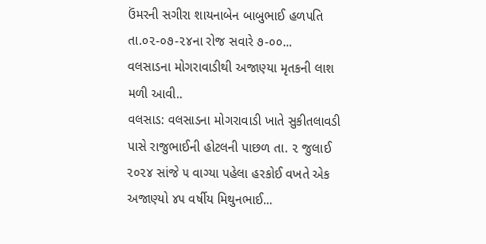ઉંમરની સગીરા શાયનાબેન બાબુભાઈ હળપતિ તા.૦૨-૦૭-૨૪ના રોજ સવારે ૭-૦૦...
વલસાડના મોગરાવાડીથી અજાણ્યા મૃતકની લાશ મળી આવી..
વલસાડ: વલસાડના મોગરાવાડી ખાતે સુકીતલાવડી પાસે રાજુભાઈની હોટલની પાછળ તા. ૨ જુલાઈ ૨૦૨૪ સાંજે ૫ વાગ્યા પહેલા હરકોઈ વખતે એક અજાણ્યો ૪૫ વર્ષીય મિથુનભાઈ...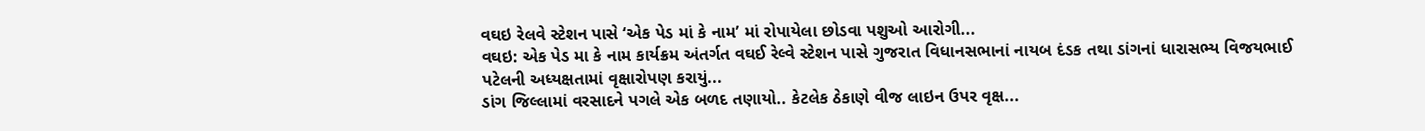વઘઇ રેલવે સ્ટેશન પાસે ‘એક પેડ માં કે નામ’ માં રોપાયેલા છોડવા પશુઓ આરોગી...
વઘઇ: એક પેડ મા કે નામ કાર્યક્રમ અંતર્ગત વઘઈ રેલ્વે સ્ટેશન પાસે ગુજરાત વિધાનસભાનાં નાયબ દંડક તથા ડાંગનાં ધારાસભ્ય વિજયભાઈ પટેલની અધ્યક્ષતામાં વૃક્ષારોપણ કરાયું...
ડાંગ જિલ્લામાં વરસાદને પગલે એક બળદ તણાયો.. કેટલેક ઠેકાણે વીજ લાઇન ઉપર વૃક્ષ...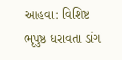આહવા: વિશિષ્ટ ભૃપુષ્ઠ ધરાવતા ડાંગ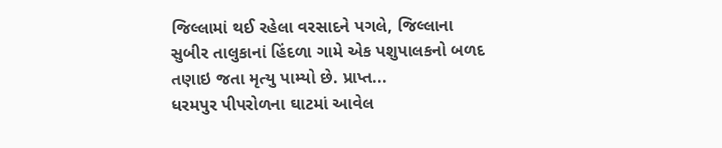જિલ્લામાં થઈ રહેલા વરસાદને પગલે, જિલ્લાના સુબીર તાલુકાનાં હિંદળા ગામે એક પશુપાલકનો બળદ તણાઇ જતા મૃત્યુ પામ્યો છે. પ્રાપ્ત...
ધરમપુર પીપરોળના ઘાટમાં આવેલ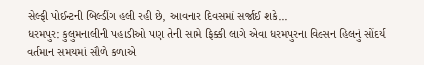સેલ્ફી પોઈન્ટની બિલ્ડીંગ હલી રહી છે, આવનાર દિવસમાં સર્જાઈ શકે...
ધરમપુર: કુલુમનાલીની પહાડીઓ પણ તેની સામે ફિક્કી લાગે એવા ધરમપુરના વિલ્સન હિલનું સોંદર્ય વર્તમાન સમયમાં સૌળે કળાએ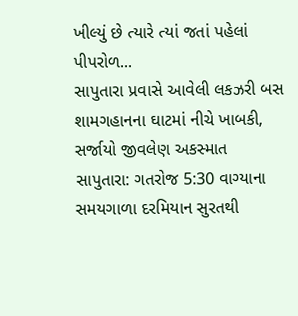ખીલ્યું છે ત્યારે ત્યાં જતાં પહેલાં પીપરોળ...
સાપુતારા પ્રવાસે આવેલી લકઝરી બસ શામગહાનના ઘાટમાં નીચે ખાબકી, સર્જાયો જીવલેણ અકસ્માત
સાપુતારા: ગતરોજ 5:30 વાગ્યાના સમયગાળા દરમિયાન સુરતથી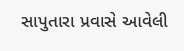સાપુતારા પ્રવાસે આવેલી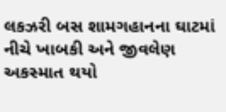લકઝરી બસ શામગહાનના ઘાટમાં નીચે ખાબકી અને જીવલેણ અકસ્માત થયો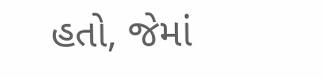હતો, જેમાં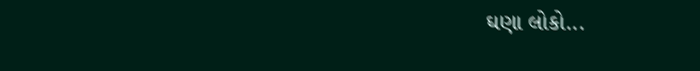ઘણા લોકો...